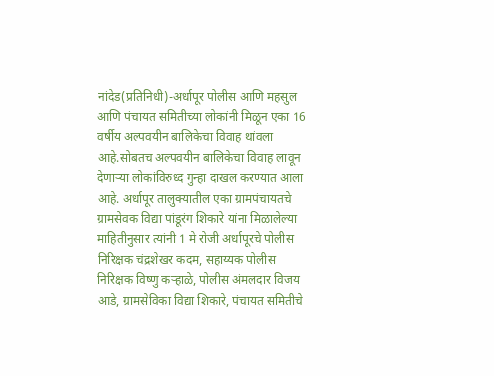नांदेड(प्रतिनिधी)-अर्धापूर पोलीस आणि महसुल आणि पंचायत समितीच्या लोकांनी मिळून एका 16 वर्षीय अल्पवयीन बालिकेचा विवाह थांवला आहे.सोबतच अल्पवयीन बालिकेचा विवाह लावून देणाऱ्या लोकांविरुध्द गुन्हा दाखल करण्यात आला आहे. अर्धापूर तालुक्यातील एका ग्रामपंचायतचे ग्रामसेवक विद्या पांडूरंग शिकारे यांना मिळालेल्या माहितीनुसार त्यांनी 1 मे रोजी अर्धापूरचे पोलीस निरिक्षक चंद्रशेखर कदम, सहाय्यक पोलीस निरिक्षक विष्णु कऱ्हाळे, पोलीस अंमलदार विजय आडे, ग्रामसेविका विद्या शिकारे, पंचायत समितीचे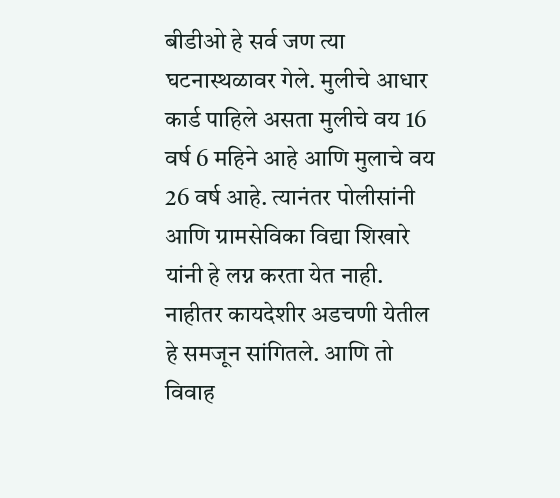बीडीओ हे सर्व जण त्या घटनास्थळावर गेले. मुलीचे आधार कार्ड पाहिले असता मुलीचे वय 16 वर्ष 6 महिने आहे आणि मुलाचे वय 26 वर्ष आहे. त्यानंतर पोलीसांनी आणि ग्रामसेविका विद्या शिखारे यांनी हे लग्न करता येत नाही. नाहीतर कायदेशीर अडचणी येतील हे समजून सांगितले. आणि तो विवाह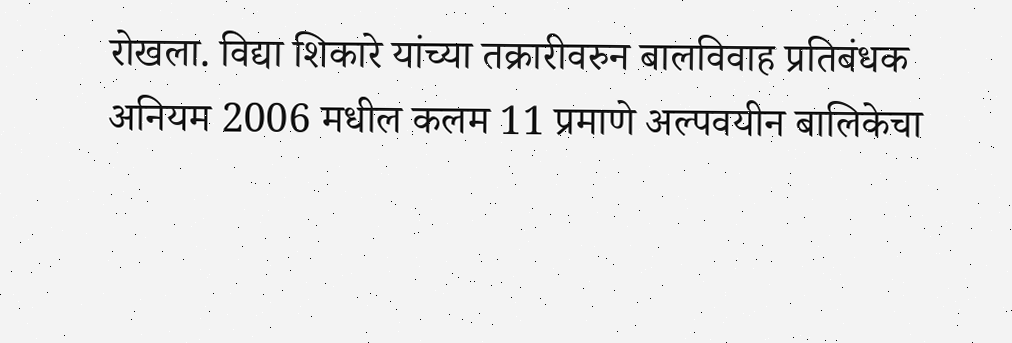रोखला. विद्या शिकारे यांच्या तक्रारीवरुन बालविवाह प्रतिबंधक अनियम 2006 मधील कलम 11 प्रमाणे अल्पवयीन बालिकेचा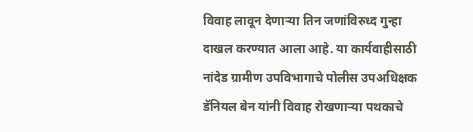विवाह लावून देणाऱ्या तिन जणांविरुध्द गुन्हा दाखल करण्यात आला आहे. या कार्यवाहीसाठी नांदेड ग्रामीण उपविभागाचे पोलीस उपअधिक्षक डॅनियल बेन यांनी विवाह रोखणाऱ्या पथकाचे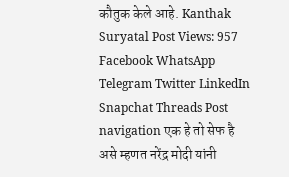कौतुक केले आहे. Kanthak Suryatal Post Views: 957 Facebook WhatsApp Telegram Twitter LinkedIn Snapchat Threads Post navigation एक हे तो सेफ है असे म्हणत नरेंद्र मोदी यांनी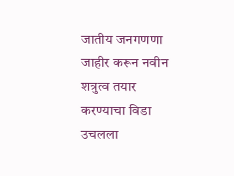जातीय जनगणणा जाहीर करून नवीन शत्रुत्व तयार करण्याचा विडा उचलला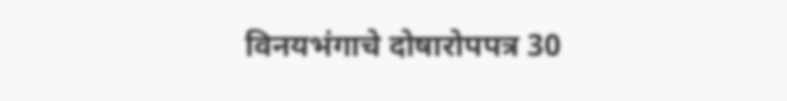विनयभंगाचे दोषारोपपत्र 30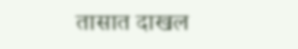तासात दाखल